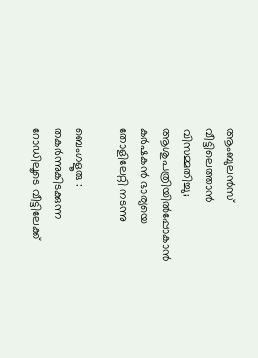ആംബുലൻസ് വീട്ടിലെത്താൻ വിസമ്മതിച്ചു; ആശുപത്രിയിൽപ്പോകാൻ കർഷകൻ ഭാര്യയെ തോളിലേറ്റി നടന്നു

ബെംഗളൂരു : തകർന്നുകിടക്കുന്ന റോഡിലൂടെ വീട്ടിലേക്ക്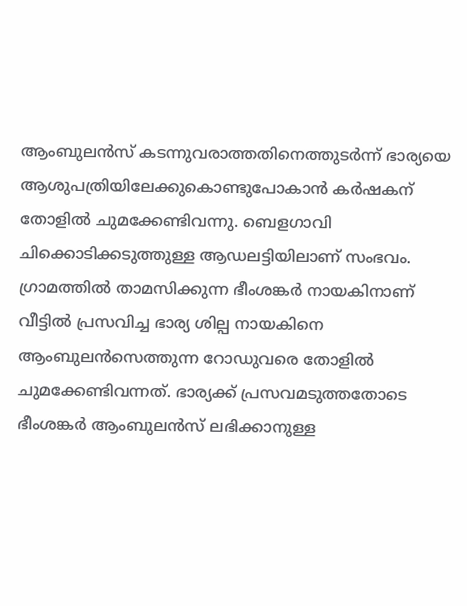ആംബുലൻസ് കടന്നുവരാത്തതിനെത്തുടർന്ന് ഭാര്യയെ ആശുപത്രിയിലേക്കുകൊണ്ടുപോകാൻ കർഷകന് തോളിൽ ചുമക്കേണ്ടിവന്നു. ബെളഗാവി ചിക്കൊടിക്കടുത്തുള്ള ആഡലട്ടിയിലാണ് സംഭവം. ഗ്രാമത്തിൽ താമസിക്കുന്ന ഭീംശങ്കർ നായകിനാണ് വീട്ടിൽ പ്രസവിച്ച ഭാര്യ ശില്പ നായകിനെ ആംബുലൻസെത്തുന്ന റോഡുവരെ തോളിൽ ചുമക്കേണ്ടിവന്നത്. ഭാര്യക്ക് പ്രസവമടുത്തതോടെ ഭീംശങ്കർ ആംബുലൻസ് ലഭിക്കാനുള്ള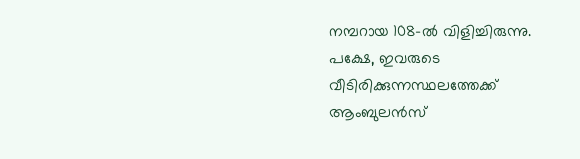നമ്പറായ 108-ൽ വിളിച്ചിരുന്നു. പക്ഷേ, ഇവരുടെ വീടിരിക്കുന്നസ്ഥലത്തേക്ക് ആംബുലൻസ്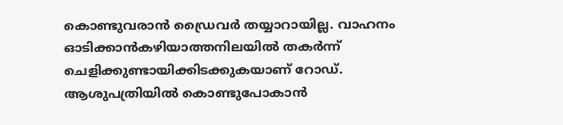കൊണ്ടുവരാൻ ഡ്രൈവർ തയ്യാറായില്ല. വാഹനം ഓടിക്കാൻകഴിയാത്തനിലയിൽ തകർന്ന്‌ ചെളിക്കുണ്ടായിക്കിടക്കുകയാണ് റോഡ്. ആശുപത്രിയിൽ കൊണ്ടുപോകാൻ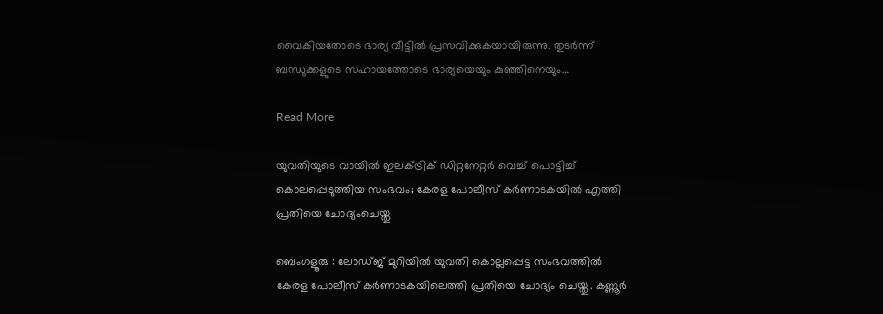വൈകിയതോടെ ഭാര്യ വീട്ടിൽ പ്രസവിക്കുകയായിരുന്നു. തുടർന്ന് ബന്ധുക്കളുടെ സഹായത്തോടെ ഭാര്യയെയും കുഞ്ഞിനെയും…

Read More

യുവതിയുടെ വായിൽ ഇലക്‌ട്രിക് ഡിറ്റനേറ്റർ വെച്ച് പൊട്ടിച്ച് കൊലപ്പെടുത്തിയ സംഭവം; കേരള പോലീസ് കർണാടകയില്‍ എത്തി പ്രതിയെ ചോദ്യംചെയ്തു

ബെംഗളൂരു : ലോഡ്ജ് മുറിയിൽ യുവതി കൊല്ലപ്പെട്ട സംഭവത്തിൽ കേരള പോലീസ് കർണാടകയിലെത്തി പ്രതിയെ ചോദ്യം ചെയ്തു. കണ്ണൂർ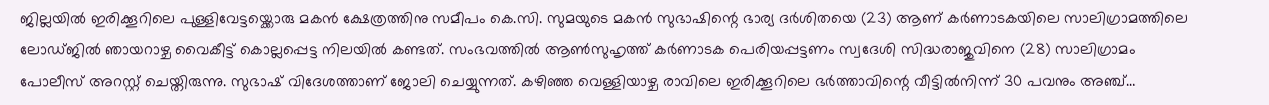ജില്ലയിൽ ഇരിക്കൂറിലെ പുള്ളിവേട്ടയ്ക്കൊരു മകൻ ക്ഷേത്രത്തിനു സമീപം കെ.സി. സുമയുടെ മകൻ സുഭാഷിന്റെ ഭാര്യ ദർശിതയെ (23) ആണ് കർണാടകയിലെ സാലിഗ്രാമത്തിലെ ലോഡ്ജിൽ ഞായറാഴ്ച വൈകീട്ട് കൊല്ലപ്പെട്ട നിലയിൽ കണ്ടത്. സംഭവത്തിൽ ആൺസുഹൃത്ത് കർണാടക പെരിയപ്പട്ടണം സ്വദേശി സിദ്ധരാജുവിനെ (28) സാലിഗ്രാമം പോലീസ് അറസ്റ്റ് ചെയ്തിരുന്നു. സുഭാഷ് വിദേശത്താണ് ജോലി ചെയ്യുന്നത്. കഴിഞ്ഞ വെള്ളിയാഴ്ച രാവിലെ ഇരിക്കൂറിലെ ഭർത്താവിന്റെ വീട്ടിൽനിന്ന് 30 പവനും അഞ്ച്…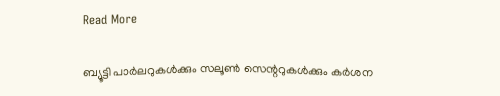Read More

ബ്യൂട്ടി പാർലറുകൾക്കും സലൂൺ സെന്ററുകൾക്കും കർശന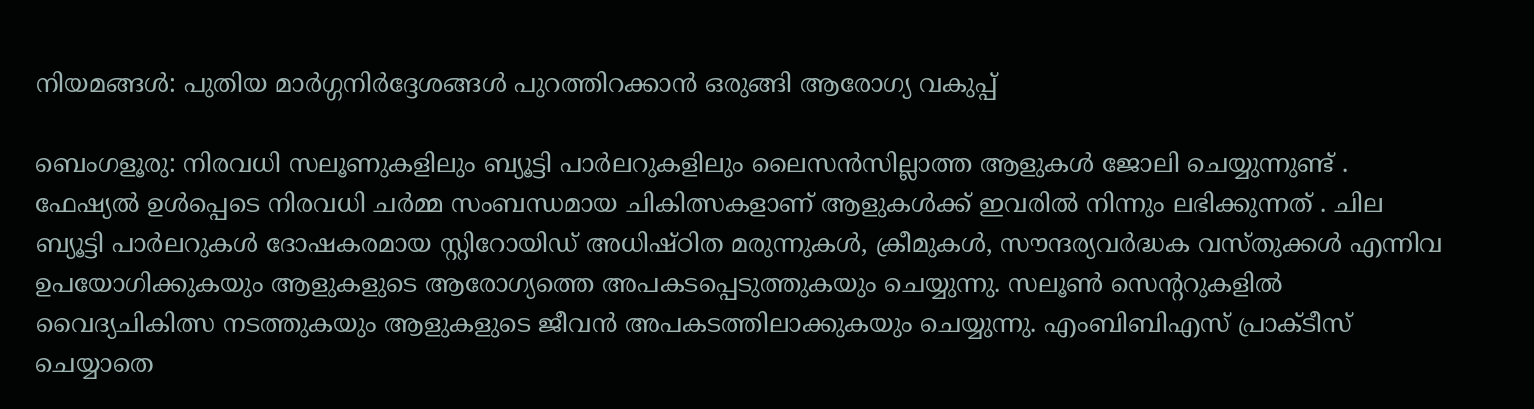നിയമങ്ങൾ: പുതിയ മാർഗ്ഗനിർദ്ദേശങ്ങൾ പുറത്തിറക്കാൻ ഒരുങ്ങി ആരോഗ്യ വകുപ്പ്

ബെംഗളൂരു: നിരവധി സലൂണുകളിലും ബ്യൂട്ടി പാർലറുകളിലും ലൈസൻസില്ലാത്ത ആളുകൾ ജോലി ചെയ്യുന്നുണ്ട് . ഫേഷ്യൽ ഉൾപ്പെടെ നിരവധി ചർമ്മ സംബന്ധമായ ചികിത്സകളാണ് ആളുകൾക്ക് ഇവരിൽ നിന്നും ലഭിക്കുന്നത് . ചില ബ്യൂട്ടി പാർലറുകൾ ദോഷകരമായ സ്റ്റിറോയിഡ് അധിഷ്ഠിത മരുന്നുകൾ, ക്രീമുകൾ, സൗന്ദര്യവർദ്ധക വസ്തുക്കൾ എന്നിവ ഉപയോഗിക്കുകയും ആളുകളുടെ ആരോഗ്യത്തെ അപകടപ്പെടുത്തുകയും ചെയ്യുന്നു. സലൂൺ സെന്ററുകളിൽ വൈദ്യചികിത്സ നടത്തുകയും ആളുകളുടെ ജീവൻ അപകടത്തിലാക്കുകയും ചെയ്യുന്നു. എംബിബിഎസ് പ്രാക്ടീസ് ചെയ്യാതെ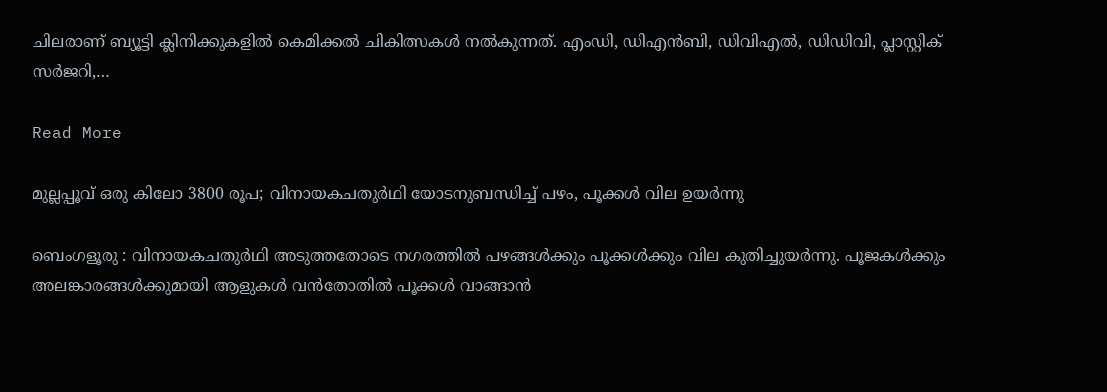ചിലരാണ് ബ്യൂട്ടി ക്ലിനിക്കുകളിൽ കെമിക്കൽ ചികിത്സകൾ നൽകുന്നത്. എംഡി, ഡിഎൻബി, ഡിവിഎൽ, ഡിഡിവി, പ്ലാസ്റ്റിക് സർജറി,…

Read More

മുല്ലപ്പൂവ് ഒരു കിലോ 3800 രൂപ; വിനായകചതുർഥി യോടനുബന്ധിച്ച് പഴം, പൂക്കൾ വില ഉയർന്നു

ബെംഗളൂരു : വിനായകചതുർഥി അടുത്തതോടെ നഗരത്തിൽ പഴങ്ങൾക്കും പൂക്കൾക്കും വില കുതിച്ചുയർന്നു. പൂജകൾക്കും അലങ്കാരങ്ങൾക്കുമായി ആളുകൾ വൻതോതിൽ പൂക്കൾ വാങ്ങാൻ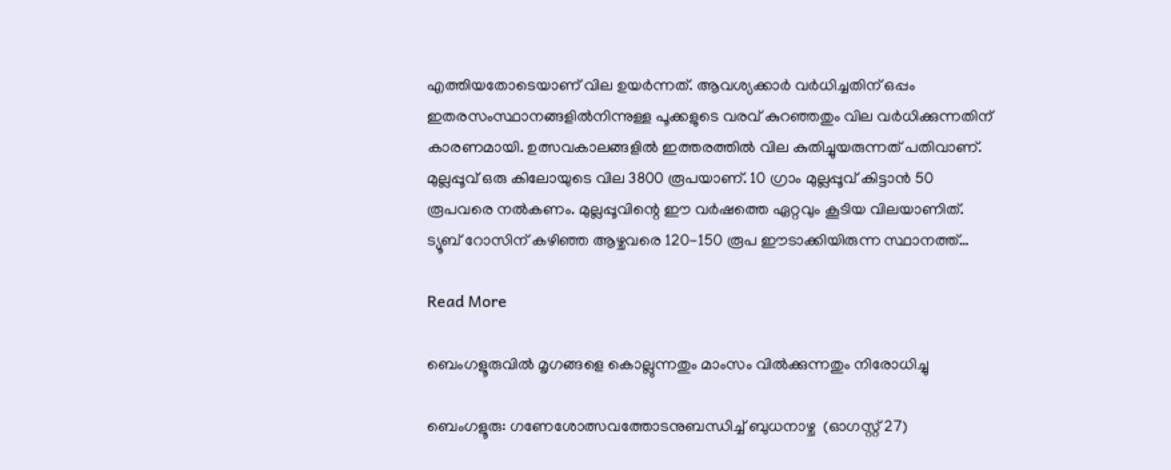എത്തിയതോടെയാണ് വില ഉയർന്നത്. ആവശ്യക്കാർ വർധിച്ചതിന് ഒപ്പം ഇതരസംസ്ഥാനങ്ങളിൽനിന്നുള്ള പൂക്കളുടെ വരവ് കുറഞ്ഞതും വില വർധിക്കുന്നതിന് കാരണമായി. ഉത്സവകാലങ്ങളിൽ ഇത്തരത്തിൽ വില കുതിച്ചുയരുന്നത് പതിവാണ്. മുല്ലപ്പൂവ് ഒരു കിലോയുടെ വില 3800 രൂപയാണ്. 10 ഗ്രാം മുല്ലപ്പൂവ് കിട്ടാൻ 50 രൂപവരെ നൽകണം. മുല്ലപ്പൂവിന്റെ ഈ വർഷത്തെ ഏറ്റവും കൂടിയ വിലയാണിത്. ട്യൂബ് റോസിന് കഴിഞ്ഞ ആഴ്ചവരെ 120-150 രൂപ ഈടാക്കിയിരുന്ന സ്ഥാനത്ത്…

Read More

ബെംഗളൂരുവിൽ മൃഗങ്ങളെ കൊല്ലുന്നതും മാംസം വിൽക്കുന്നതും നിരോധിച്ചു

ബെംഗളൂരു: ഗണേശോത്സവത്തോടനുബന്ധിച്ച് ബുധനാഴ്ച  (ഓഗസ്റ്റ് 27)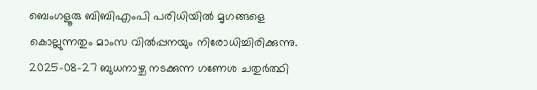ബെംഗളൂരു ബിബിഎംപി പരിധിയിൽ മൃഗങ്ങളെ കൊല്ലുന്നതും മാംസ വിൽപ്പനയും നിരോധിച്ചിരിക്കുന്നു. 2025-08-27 ബുധനാഴ്ച നടക്കുന്ന ഗണേശ ചതുർത്ഥി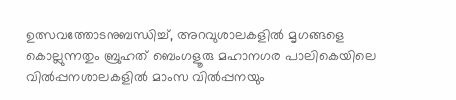ഉത്സവത്തോടനുബന്ധിച്ച്, അറവുശാലകളിൽ മൃഗങ്ങളെ കൊല്ലുന്നതും ബ്രുഹത് ബെംഗളൂരു മഹാനഗര പാലികെയിലെ വിൽപ്പനശാലകളിൽ മാംസ വിൽപ്പനയും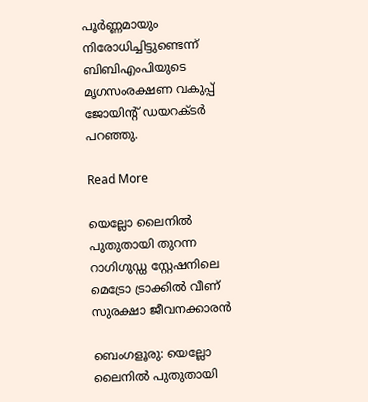പൂർണ്ണമായും നിരോധിച്ചിട്ടുണ്ടെന്ന് ബിബിഎംപിയുടെ മൃഗസംരക്ഷണ വകുപ്പ് ജോയിന്റ് ഡയറക്ടർ പറഞ്ഞു.

Read More

യെല്ലോ ലൈനിൽ പുതുതായി തുറന്ന റാഗിഗുഡ്ഡ സ്റ്റേഷനിലെ മെട്രോ ട്രാക്കിൽ വീണ് സുരക്ഷാ ജീവനക്കാരൻ

ബെംഗളൂരു: യെല്ലോ ലൈനിൽ പുതുതായി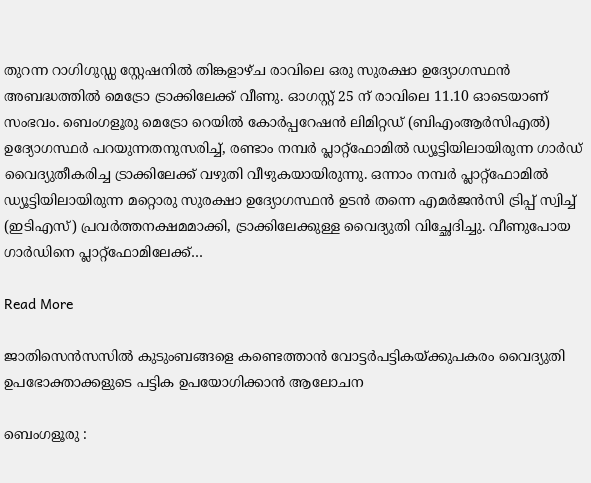തുറന്ന റാഗിഗുഡ്ഡ സ്റ്റേഷനിൽ തിങ്കളാഴ്ച രാവിലെ ഒരു സുരക്ഷാ ഉദ്യോഗസ്ഥൻ അബദ്ധത്തിൽ മെട്രോ ട്രാക്കിലേക്ക് വീണു. ഓഗസ്റ്റ് 25 ന് രാവിലെ 11.10 ഓടെയാണ് സംഭവം. ബെംഗളൂരു മെട്രോ റെയിൽ കോർപ്പറേഷൻ ലിമിറ്റഡ് (ബിഎംആർസിഎൽ) ഉദ്യോഗസ്ഥർ പറയുന്നതനുസരിച്ച്, രണ്ടാം നമ്പർ പ്ലാറ്റ്‌ഫോമിൽ ഡ്യൂട്ടിയിലായിരുന്ന ഗാർഡ് വൈദ്യുതീകരിച്ച ട്രാക്കിലേക്ക് വഴുതി വീഴുകയായിരുന്നു. ഒന്നാം നമ്പർ പ്ലാറ്റ്‌ഫോമിൽ ഡ്യൂട്ടിയിലായിരുന്ന മറ്റൊരു സുരക്ഷാ ഉദ്യോഗസ്ഥൻ ഉടൻ തന്നെ എമർജൻസി ട്രിപ്പ് സ്വിച്ച് (ഇടിഎസ്) പ്രവർത്തനക്ഷമമാക്കി, ട്രാക്കിലേക്കുള്ള വൈദ്യുതി വിച്ഛേദിച്ചു. വീണുപോയ ഗാർഡിനെ പ്ലാറ്റ്‌ഫോമിലേക്ക്…

Read More

ജാതിസെൻസസിൽ കുടുംബങ്ങളെ കണ്ടെത്താൻ വോട്ടർപട്ടികയ്ക്കുപകരം വൈദ്യുതി ഉപഭോക്താക്കളുടെ പട്ടിക ഉപയോഗിക്കാൻ ആലോചന

ബെംഗളൂരു :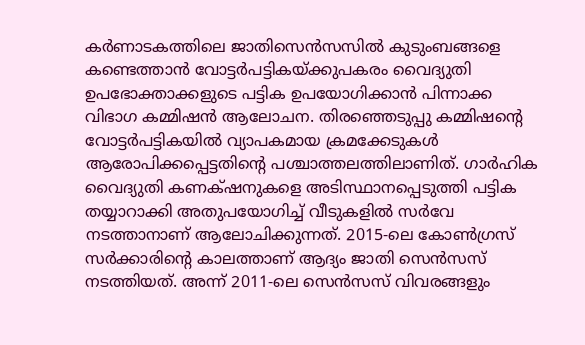കർണാടകത്തിലെ ജാതിസെൻസസിൽ കുടുംബങ്ങളെ കണ്ടെത്താൻ വോട്ടർപട്ടികയ്ക്കുപകരം വൈദ്യുതി ഉപഭോക്താക്കളുടെ പട്ടിക ഉപയോഗിക്കാൻ പിന്നാക്ക വിഭാഗ കമ്മിഷൻ ആലോചന. തിരഞ്ഞെടുപ്പു കമ്മിഷന്റെ വോട്ടർപട്ടികയിൽ വ്യാപകമായ ക്രമക്കേടുകൾ ആരോപിക്കപ്പെട്ടതിന്റെ പശ്ചാത്തലത്തിലാണിത്. ഗാർഹിക വൈദ്യുതി കണക്‌ഷനുകളെ അടിസ്ഥാനപ്പെടുത്തി പട്ടിക തയ്യാറാക്കി അതുപയോഗിച്ച് വീടുകളിൽ സർവേ നടത്താനാണ് ആലോചിക്കുന്നത്. 2015-ലെ കോൺഗ്രസ് സർക്കാരിന്റെ കാലത്താണ് ആദ്യം ജാതി സെൻസസ് നടത്തിയത്. അന്ന് 2011-ലെ സെൻസസ് വിവരങ്ങളും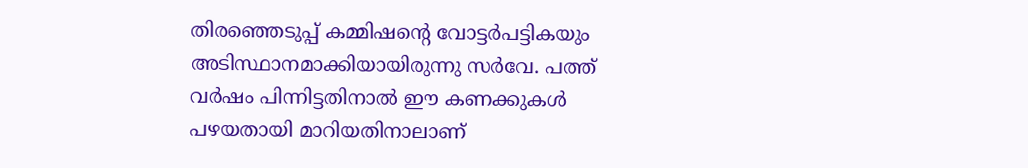തിരഞ്ഞെടുപ്പ് കമ്മിഷന്റെ വോട്ടർപട്ടികയും അടിസ്ഥാനമാക്കിയായിരുന്നു സർവേ. പത്ത് വർഷം പിന്നിട്ടതിനാൽ ഈ കണക്കുകൾ പഴയതായി മാറിയതിനാലാണ്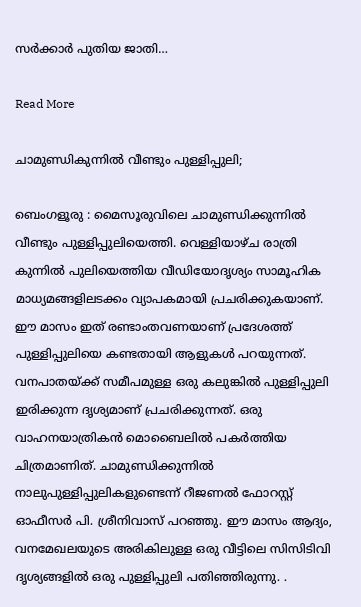സർക്കാർ പുതിയ ജാതി…

Read More

ചാമുണ്ഡികുന്നിൽ വീണ്ടും പുള്ളിപ്പുലി;

ബെംഗളൂരു : മൈസൂരുവിലെ ചാമുണ്ഡിക്കുന്നിൽ വീണ്ടും പുള്ളിപ്പുലിയെത്തി. വെള്ളിയാഴ്ച രാത്രി കുന്നിൽ പുലിയെത്തിയ വീഡിയോദൃശ്യം സാമൂഹിക മാധ്യമങ്ങളിലടക്കം വ്യാപകമായി പ്രചരിക്കുകയാണ്. ഈ മാസം ഇത് രണ്ടാംതവണയാണ് പ്രദേശത്ത് പുള്ളിപ്പുലിയെ കണ്ടതായി ആളുകൾ പറയുന്നത്. വനപാതയ്ക്ക് സമീപമുള്ള ഒരു കലുങ്കിൽ പുള്ളിപ്പുലി ഇരിക്കുന്ന ദൃശ്യമാണ് പ്രചരിക്കുന്നത്. ഒരു വാഹനയാത്രികൻ മൊബൈലിൽ പകർത്തിയ ചിത്രമാണിത്. ചാമുണ്ഡിക്കുന്നിൽ നാലുപുള്ളിപ്പുലികളുണ്ടെന്ന് റീജണൽ ഫോറസ്റ്റ് ഓഫീസർ പി. ശ്രീനിവാസ് പറഞ്ഞു. ഈ മാസം ആദ്യം, വനമേഖലയുടെ അരികിലുള്ള ഒരു വീട്ടിലെ സിസിടിവി ദൃശ്യങ്ങളിൽ ഒരു പുള്ളിപ്പുലി പതിഞ്ഞിരുന്നു. .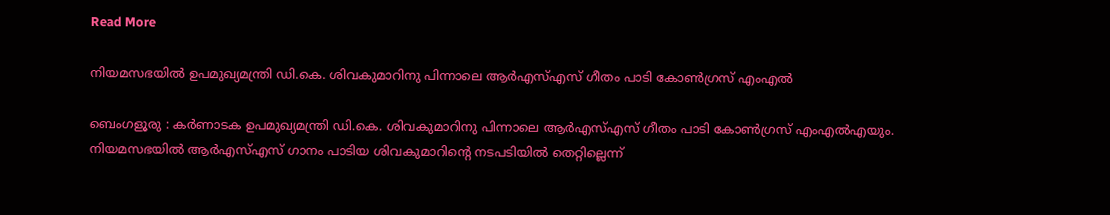Read More

നിയമസഭയിൽ ഉപമുഖ്യമന്ത്രി ഡി.കെ. ശിവകുമാറിനു പിന്നാലെ ആർഎസ്എസ് ഗീതം പാടി കോൺഗ്രസ് എംഎൽ

ബെംഗളൂരു : കർണാടക ഉപമുഖ്യമന്ത്രി ഡി.കെ. ശിവകുമാറിനു പിന്നാലെ ആർഎസ്എസ് ഗീതം പാടി കോൺഗ്രസ് എംഎൽഎയും. നിയമസഭയിൽ ആർഎസ്എസ് ഗാനം പാടിയ ശിവകുമാറിന്റെ നടപടിയിൽ തെറ്റില്ലെന്ന്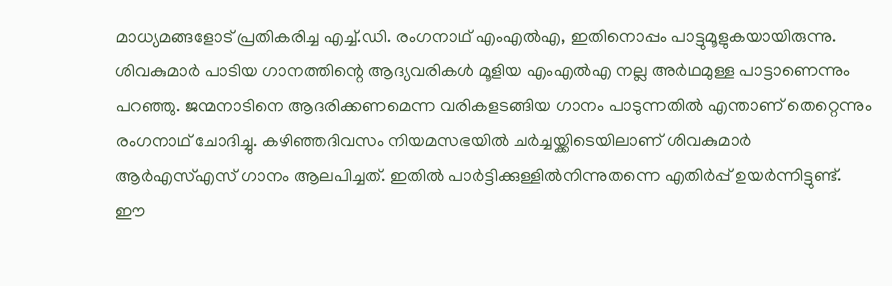മാധ്യമങ്ങളോട് പ്രതികരിച്ച എച്ച്.ഡി. രംഗനാഥ് എംഎൽഎ, ഇതിനൊപ്പം പാട്ടുമൂളുകയായിരുന്നു. ശിവകുമാർ പാടിയ ഗാനത്തിന്റെ ആദ്യവരികൾ മൂളിയ എംഎൽഎ നല്ല അർഥമുള്ള പാട്ടാണെന്നും പറഞ്ഞു. ജന്മനാടിനെ ആദരിക്കണമെന്ന വരികളടങ്ങിയ ഗാനം പാടുന്നതിൽ എന്താണ് തെറ്റെന്നും രംഗനാഥ് ചോദിച്ചു. കഴിഞ്ഞദിവസം നിയമസഭയിൽ ചർച്ചയ്ക്കിടെയിലാണ് ശിവകുമാർ ആർഎസ്എസ് ഗാനം ആലപിച്ചത്. ഇതിൽ പാർട്ടിക്കുള്ളിൽനിന്നുതന്നെ എതിർപ്പ് ഉയർന്നിട്ടുണ്ട്. ഈ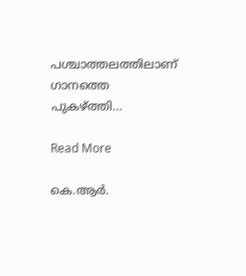പശ്ചാത്തലത്തിലാണ് ഗാനത്തെ പുകഴ്ത്തി…

Read More

കെ.ആർ.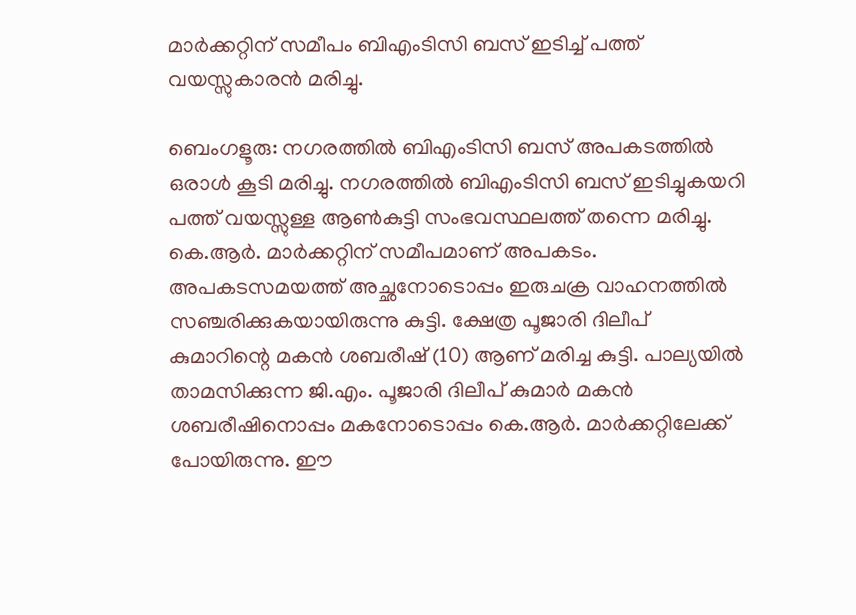മാർക്കറ്റിന് സമീപം ബിഎംടിസി ബസ് ഇടിച്ച് പത്ത് വയസ്സുകാരൻ മരിച്ചു.

ബെംഗളൂരു: നഗരത്തിൽ ബിഎംടിസി ബസ് അപകടത്തിൽ ഒരാൾ കൂടി മരിച്ചു. നഗരത്തിൽ ബിഎംടിസി ബസ് ഇടിച്ചുകയറി പത്ത് വയസ്സുള്ള ആൺകുട്ടി സംഭവസ്ഥലത്ത് തന്നെ മരിച്ചു. കെ.ആർ. മാർക്കറ്റിന് സമീപമാണ് അപകടം. അപകടസമയത്ത് അച്ഛനോടൊപ്പം ഇരുചക്ര വാഹനത്തിൽ സഞ്ചരിക്കുകയായിരുന്നു കുട്ടി. ക്ഷേത്ര പൂജാരി ദിലീപ് കുമാറിന്റെ മകൻ ശബരീഷ് (10) ആണ് മരിച്ച കുട്ടി. പാല്യയിൽ താമസിക്കുന്ന ജി.എം. പൂജാരി ദിലീപ് കുമാർ മകൻ ശബരീഷിനൊപ്പം മകനോടൊപ്പം കെ.ആർ. മാർക്കറ്റിലേക്ക് പോയിരുന്നു. ഈ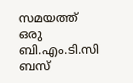സമയത്ത് ഒരു ബി.എം.ടി.സി ബസ്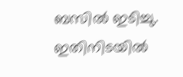ബസിൽ ഇടിച്ചു. ഇതിനിടയിൽ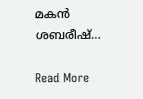മകൻ ശബരീഷ്…

Read More